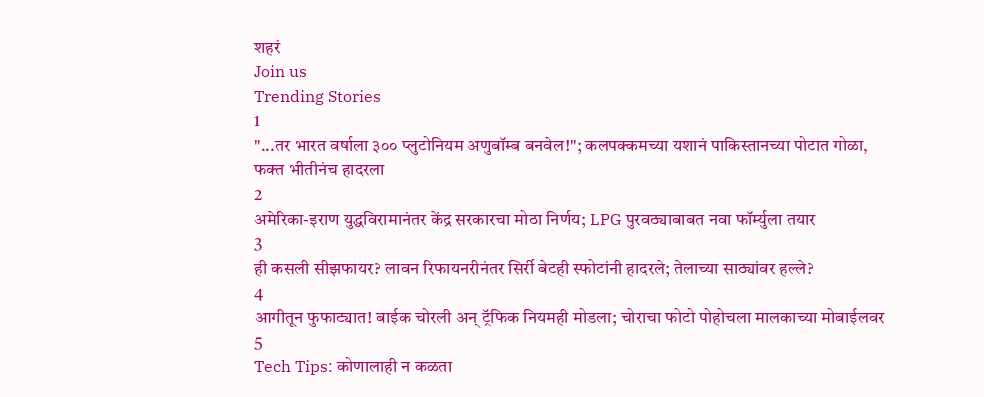शहरं
Join us
Trending Stories
1
"...तर भारत वर्षाला ३०० प्लुटोनियम अणुबॉम्ब बनवेल!"; कलपक्कमच्या यशानं पाकिस्तानच्या पोटात गोळा, फक्त भीतीनंच हादरला
2
अमेरिका-इराण युद्धविरामानंतर केंद्र सरकारचा मोठा निर्णय; LPG पुरवठ्याबाबत नवा फॉर्म्युला तयार
3
ही कसली सीझफायर? लावन रिफायनरीनंतर सिर्री बेटही स्फोटांनी हादरले; तेलाच्या साठ्यांवर हल्ले?
4
आगीतून फुफाट्यात! बाईक चोरली अन् ट्रॅफिक नियमही मोडला; चोराचा फोटो पोहोचला मालकाच्या मोबाईलवर
5
Tech Tips: कोणालाही न कळता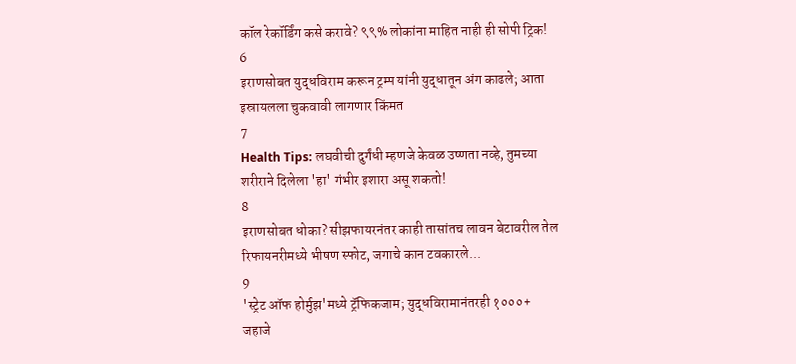कॉल रेकॉर्डिंग कसे करावे? ९९% लोकांना माहित नाही ही सोपी ट्रिक!
6
इराणसोबत युद्धविराम करून ट्रम्प यांनी युद्धातून अंग काढले; आता इस्रायलला चुकवावी लागणार किंमत
7
Health Tips: लघवीची दुर्गंधी म्हणजे केवळ उष्णता नव्हे, तुमच्या शरीराने दिलेला 'हा' गंभीर इशारा असू शकतो!
8
इराणसोबत धोका? सीझफायरनंतर काही तासांतच लावन बेटावरील तेल रिफायनरीमध्ये भीषण स्फोट, जगाचे कान टवकारले...
9
'स्ट्रेट ऑफ होर्मुझ'मध्ये ट्रॅफिकजाम; युद्धविरामानंतरही १०००+ जहाजे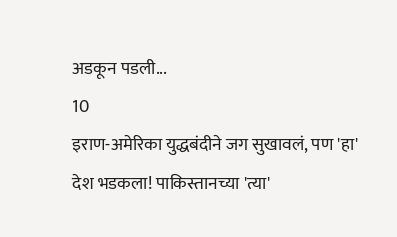अडकून पडली...
10
इराण-अमेरिका युद्धबंदीने जग सुखावलं, पण 'हा' देश भडकला! पाकिस्तानच्या 'त्या'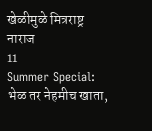खेळीमुळे मित्रराष्ट्र नाराज
11
Summer Special: भेळ तर नेहमीच खाता,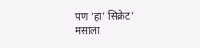पण 'हा' सिक्रेट' मसाला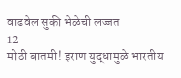वाढवेल सुकी भेळेची लज्जत
12
मोठी बातमी! इराण युद्धामुळे भारतीय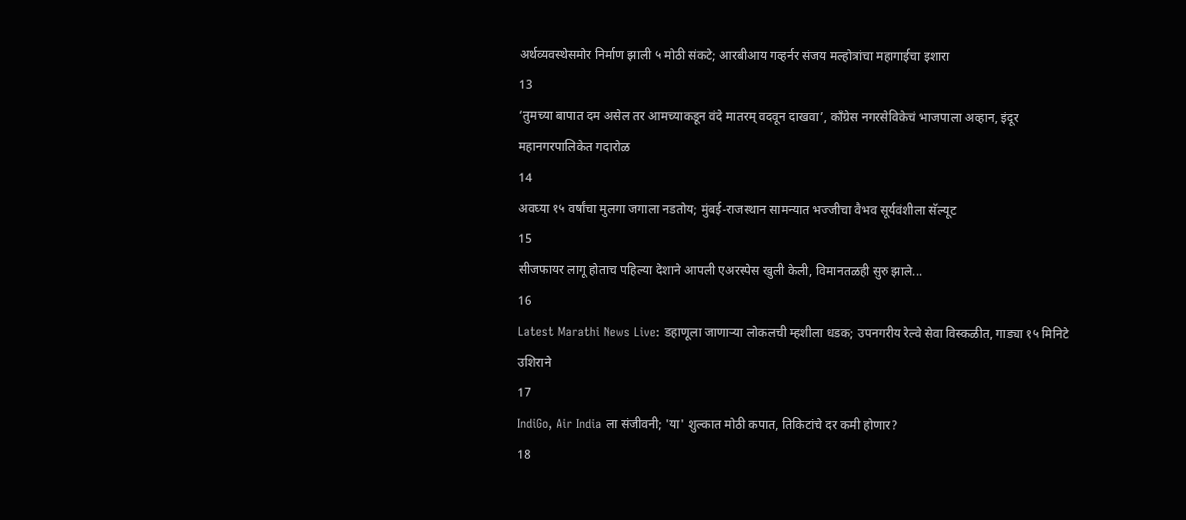अर्थव्यवस्थेसमोर निर्माण झाली ५ मोठी संकटे; आरबीआय गव्हर्नर संजय मल्होत्रांचा महागाईचा इशारा
13
‘तुमच्या बापात दम असेल तर आमच्याकडून वंदे मातरम् वदवून दाखवा’, काँग्रेस नगरसेविकेचं भाजपाला अव्हान, इंदूर महानगरपालिकेत गदारोळ
14
अवघ्या १५ वर्षांचा मुलगा जगाला नडतोय; मुंबई-राजस्थान सामन्यात भज्जीचा वैभव सूर्यवंशीला सॅल्यूट
15
सीजफायर लागू होताच पहिल्या देशाने आपली एअरस्पेस खुली केली, विमानतळही सुरु झाले...
16
Latest Marathi News Live: डहाणूला जाणाऱ्या लोकलची म्हशीला धडक; उपनगरीय रेल्वे सेवा विस्कळीत, गाड्या १५ मिनिटे उशिराने
17
IndiGo, Air India ला संजीवनी; 'या' शुल्कात मोठी कपात, तिकिटांचे दर कमी होणार?
18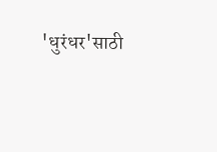'धुरंधर'साठी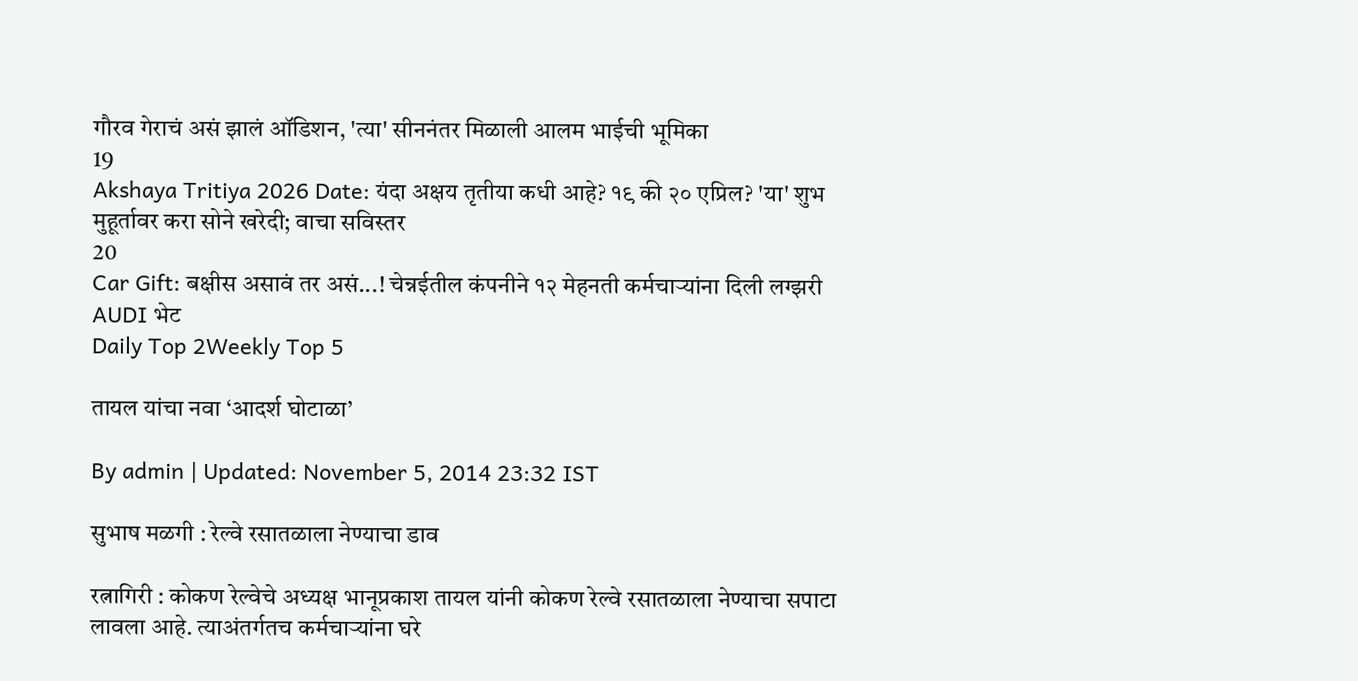गौरव गेराचं असं झालं ऑडिशन, 'त्या' सीननंतर मिळाली आलम भाईची भूमिका
19
Akshaya Tritiya 2026 Date: यंदा अक्षय तृतीया कधी आहे? १९ की २० एप्रिल? 'या' शुभ मुहूर्तावर करा सोने खरेदी; वाचा सविस्तर
20
Car Gift: बक्षीस असावं तर असं...! चेन्नईतील कंपनीने १२ मेहनती कर्मचाऱ्यांना दिली लग्झरी AUDI भेट
Daily Top 2Weekly Top 5

तायल यांचा नवा ‘आदर्श घोटाळा’

By admin | Updated: November 5, 2014 23:32 IST

सुभाष मळगी : रेल्वे रसातळाला नेण्याचा डाव

रत्नागिरी : कोकण रेल्वेचे अध्यक्ष भानूप्रकाश तायल यांनी कोकण रेल्वे रसातळाला नेण्याचा सपाटा लावला आहे. त्याअंतर्गतच कर्मचाऱ्यांना घरे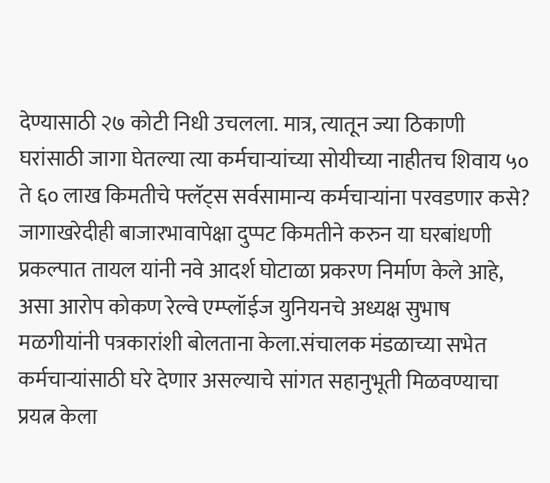देण्यासाठी २७ कोटी निधी उचलला. मात्र, त्यातून ज्या ठिकाणी घरांसाठी जागा घेतल्या त्या कर्मचाऱ्यांच्या सोयीच्या नाहीतच शिवाय ५० ते ६० लाख किमतीचे फ्लॅट्स सर्वसामान्य कर्मचाऱ्यांना परवडणार कसे? जागाखरेदीही बाजारभावापेक्षा दुप्पट किमतीने करुन या घरबांधणी प्रकल्पात तायल यांनी नवे आदर्श घोटाळा प्रकरण निर्माण केले आहे, असा आरोप कोकण रेल्वे एम्प्लॉईज युनियनचे अध्यक्ष सुभाष मळगीयांनी पत्रकारांशी बोलताना केला.संचालक मंडळाच्या सभेत कर्मचाऱ्यांसाठी घरे देणार असल्याचे सांगत सहानुभूती मिळवण्याचा प्रयत्न केला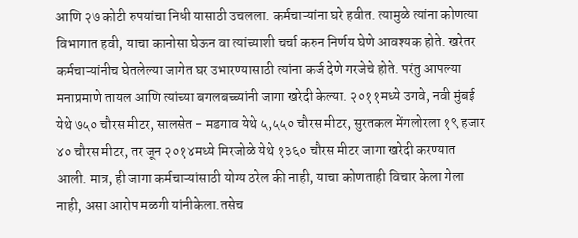आणि २७ कोटी रुपयांचा निधी यासाठी उचलला. कर्मचाऱ्यांना घरे हवीत. त्यामुळे त्यांना कोणत्या विभागात हवी, याचा कानोसा घेऊन वा त्यांच्याशी चर्चा करुन निर्णय घेणे आवश्यक होते. खरेतर कर्मचाऱ्यांनीच घेतलेल्या जागेत घर उभारण्यासाठी त्यांना कर्ज देणे गरजेचे होते. परंतु आपल्या मनाप्रमाणे तायल आणि त्यांच्या बगलबच्च्यांनी जागा खरेदी केल्या. २०११मध्ये उगवे, नवी मुंबई येथे ७५० चौरस मीटर, सालसेत - मडगाव येथे ५,५५० चौरस मीटर, सुरतकल मेंगलोरला १९ हजार ४० चौरस मीटर, तर जून २०१४मध्ये मिरजोळे येथे १३६० चौरस मीटर जागा खरेदी करण्यात आली. मात्र, ही जागा कर्मचाऱ्यांसाठी योग्य ठरेल की नाही, याचा कोणताही विचार केला गेला नाही, असा आरोप मळगी यांनीकेला.तसेच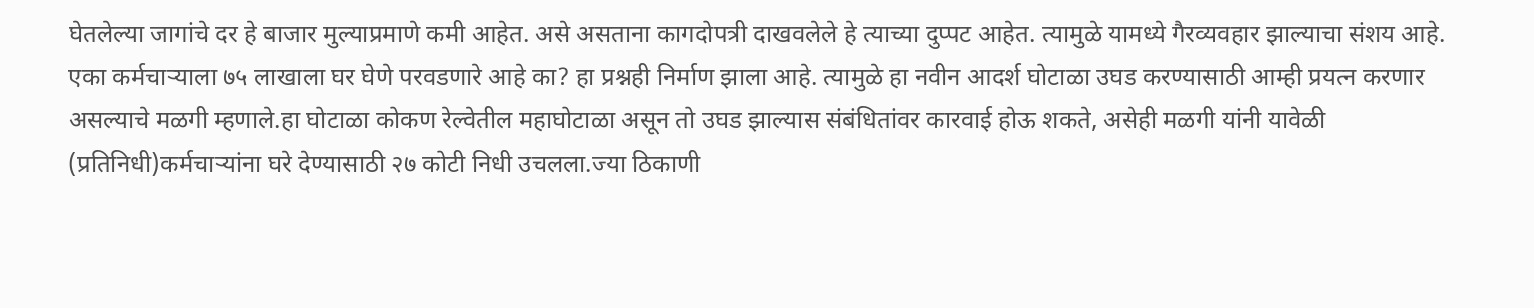घेतलेल्या जागांचे दर हे बाजार मुल्याप्रमाणे कमी आहेत. असे असताना कागदोपत्री दाखवलेले हे त्याच्या दुप्पट आहेत. त्यामुळे यामध्ये गैरव्यवहार झाल्याचा संशय आहे. एका कर्मचाऱ्याला ७५ लाखाला घर घेणे परवडणारे आहे का? हा प्रश्नही निर्माण झाला आहे. त्यामुळे हा नवीन आदर्श घोटाळा उघड करण्यासाठी आम्ही प्रयत्न करणार असल्याचे मळगी म्हणाले.हा घोटाळा कोकण रेल्वेतील महाघोटाळा असून तो उघड झाल्यास संबंधितांवर कारवाई होऊ शकते, असेही मळगी यांनी यावेळी (प्रतिनिधी)कर्मचाऱ्यांना घरे देण्यासाठी २७ कोटी निधी उचलला.ज्या ठिकाणी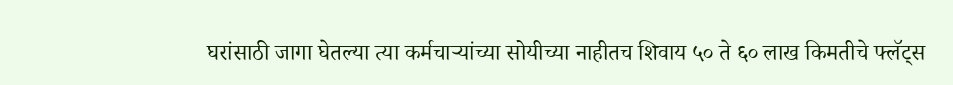घरांसाठी जागा घेतल्या त्या कर्मचाऱ्यांच्या सोयीच्या नाहीतच शिवाय ५० ते ६० लाख किमतीचे फ्लॅट्स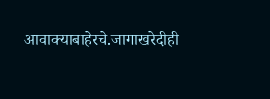आवाक्याबाहेरचे.जागाखरेदीही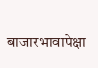बाजारभावापेक्षा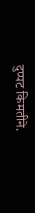दुप्पट किमतीने.